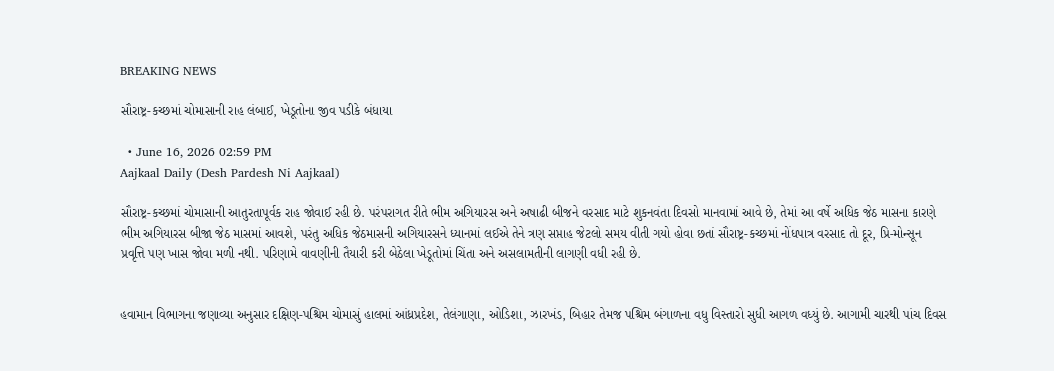BREAKING NEWS

સૌરાષ્ટ્ર-કચ્છમાં ચોમાસાની રાહ લંબાઈ, ખેડૂતોના જીવ પડીકે બંધાયા

  • June 16, 2026 02:59 PM
Aajkaal Daily (Desh Pardesh Ni Aajkaal)

સૌરાષ્ટ્ર-કચ્છમાં ચોમાસાની આતુરતાપૂર્વક રાહ જોવાઈ રહી છે. પરંપરાગત રીતે ભીમ અગિયારસ અને અષાઢી બીજને વરસાદ માટે શુકનવંતા દિવસો માનવામાં આવે છે, તેમાં આ વર્ષે અધિક જેઠ માસના કારણે ભીમ અગિયારસ બીજા જેઠ માસમાં આવશે, પરંતુ અધિક જેઠમાસની અગિયારસને ધ્યાનમાં લઈએ તેને ત્રણ સપ્તાહ જેટલો સમય વીતી ગયો હોવા છતાં સૌરાષ્ટ્ર-કચ્છમાં નોંધપાત્ર વરસાદ તો દૂર, પ્રિ-મોન્સૂન પ્રવૃત્તિ પણ ખાસ જોવા મળી નથી. પરિણામે વાવણીની તૈયારી કરી બેઠેલા ખેડૂતોમાં ચિંતા અને અસલામતીની લાગણી વધી રહી છે.


હવામાન વિભાગના જણાવ્યા અનુસાર દક્ષિણ-પશ્ચિમ ચોમાસું હાલમાં આંધ્રપ્રદેશ, તેલંગાણા, ઓડિશા, ઝારખંડ, બિહાર તેમજ પશ્ચિમ બંગાળના વધુ વિસ્તારો સુધી આગળ વધ્યું છે. આગામી ચારથી પાંચ દિવસ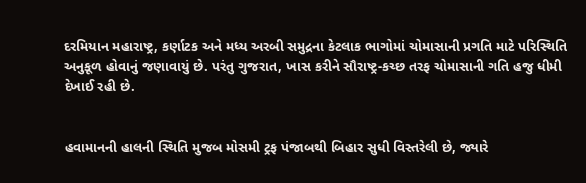દરમિયાન મહારાષ્ટ્ર, કર્ણાટક અને મધ્ય અરબી સમુદ્રના કેટલાક ભાગોમાં ચોમાસાની પ્રગતિ માટે પરિસ્થિતિ અનુકૂળ હોવાનું જણાવાયું છે. પરંતુ ગુજરાત, ખાસ કરીને સૌરાષ્ટ્ર-કચ્છ તરફ ચોમાસાની ગતિ હજુ ધીમી દેખાઈ રહી છે.


હવામાનની હાલની સ્થિતિ મુજબ મોસમી ટ્રફ પંજાબથી બિહાર સુધી વિસ્તરેલી છે, જ્યારે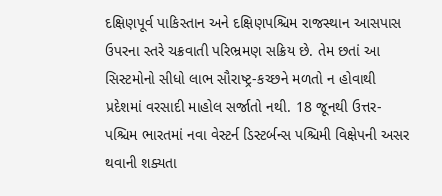દક્ષિણપૂર્વ પાકિસ્તાન અને દક્ષિણપશ્ચિમ રાજસ્થાન આસપાસ ઉપરના સ્તરે ચક્રવાતી પરિભ્રમણ સક્રિય છે. તેમ છતાં આ સિસ્ટમોનો સીધો લાભ સૌરાષ્ટ્ર-કચ્છને મળતો ન હોવાથી પ્રદેશમાં વરસાદી માહોલ સર્જાતો નથી. 18 જૂનથી ઉત્તર-પશ્ચિમ ભારતમાં નવા વેસ્ટર્ન ડિસ્ટર્બન્સ પશ્ચિમી વિક્ષેપની અસર થવાની શક્યતા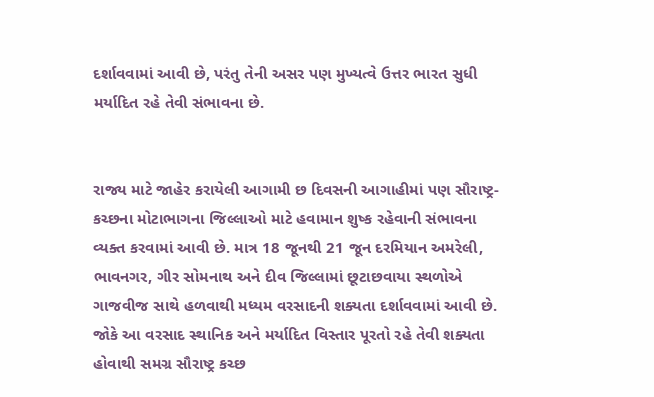દર્શાવવામાં આવી છે, પરંતુ તેની અસર પણ મુખ્યત્વે ઉત્તર ભારત સુધી મર્યાદિત રહે તેવી સંભાવના છે.


રાજ્ય માટે જાહેર કરાયેલી આગામી છ દિવસની આગાહીમાં પણ સૌરાષ્ટ્ર-કચ્છના મોટાભાગના જિલ્લાઓ માટે હવામાન શુષ્ક રહેવાની સંભાવના વ્યક્ત કરવામાં આવી છે. માત્ર 18 જૂનથી 21 જૂન દરમિયાન અમરેલી, ભાવનગર, ગીર સોમનાથ અને દીવ જિલ્લામાં છૂટાછવાયા સ્થળોએ ગાજવીજ સાથે હળવાથી મધ્યમ વરસાદની શક્યતા દર્શાવવામાં આવી છે. જોકે આ વરસાદ સ્થાનિક અને મર્યાદિત વિસ્તાર પૂરતો રહે તેવી શક્યતા હોવાથી સમગ્ર સૌરાષ્ટ્ર કચ્છ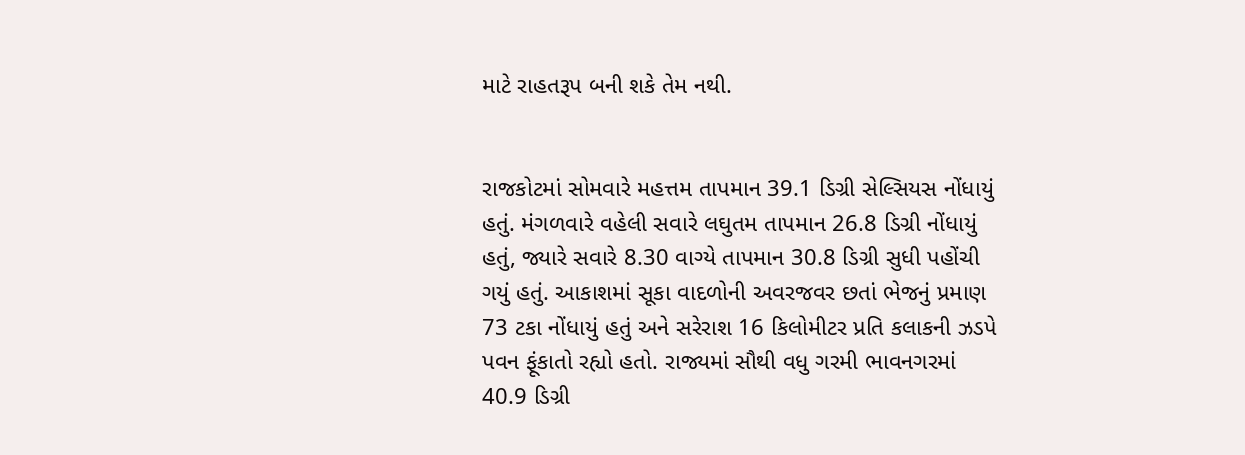માટે રાહતરૂપ બની શકે તેમ નથી.


રાજકોટમાં સોમવારે મહત્તમ તાપમાન 39.1 ડિગ્રી સેલ્સિયસ નોંધાયું હતું. મંગળવારે વહેલી સવારે લઘુતમ તાપમાન 26.8 ડિગ્રી નોંધાયું હતું, જ્યારે સવારે 8.30 વાગ્યે તાપમાન 30.8 ડિગ્રી સુધી પહોંચી ગયું હતું. આકાશમાં સૂકા વાદળોની અવરજવર છતાં ભેજનું પ્રમાણ 73 ટકા નોંધાયું હતું અને સરેરાશ 16 કિલોમીટર પ્રતિ કલાકની ઝડપે પવન ફૂંકાતો રહ્યો હતો. રાજ્યમાં સૌથી વધુ ગરમી ભાવનગરમાં 40.9 ડિગ્રી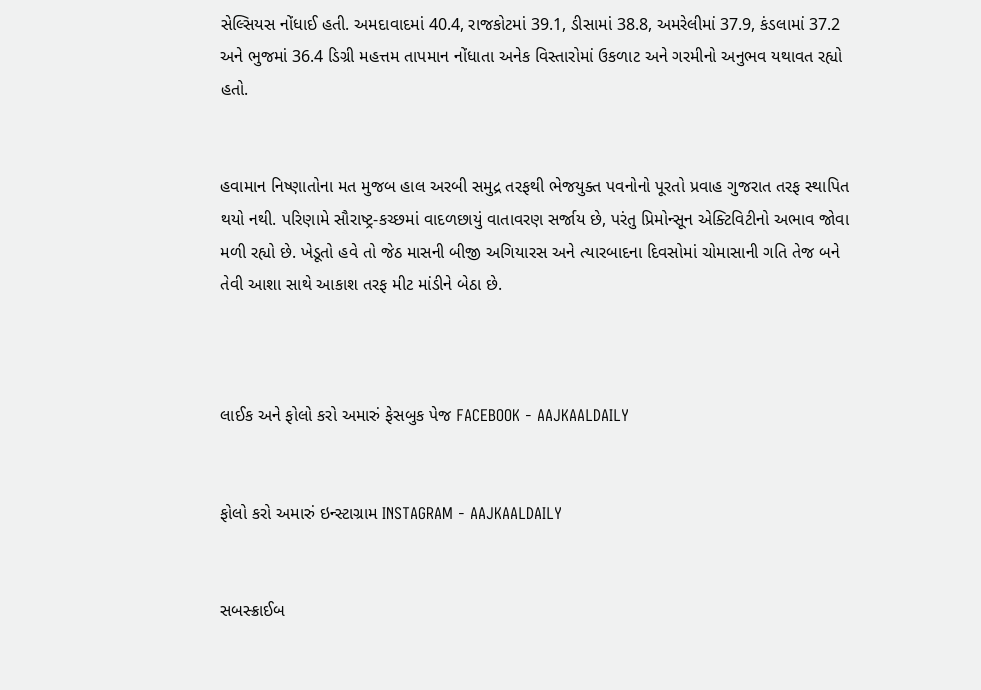સેલ્સિયસ નોંધાઈ હતી. અમદાવાદમાં 40.4, રાજકોટમાં 39.1, ડીસામાં 38.8, અમરેલીમાં 37.9, કંડલામાં 37.2 અને ભુજમાં 36.4 ડિગ્રી મહત્તમ તાપમાન નોંધાતા અનેક વિસ્તારોમાં ઉકળાટ અને ગરમીનો અનુભવ યથાવત રહ્યો હતો.


હવામાન નિષ્ણાતોના મત મુજબ હાલ અરબી સમુદ્ર તરફથી ભેજયુક્ત પવનોનો પૂરતો પ્રવાહ ગુજરાત તરફ સ્થાપિત થયો નથી. પરિણામે સૌરાષ્ટ્ર-કચ્છમાં વાદળછાયું વાતાવરણ સર્જાય છે, પરંતુ પ્રિમોન્સૂન એક્ટિવિટીનો અભાવ જોવા મળી રહ્યો છે. ખેડૂતો હવે તો જેઠ માસની બીજી અગિયારસ અને ત્યારબાદના દિવસોમાં ચોમાસાની ગતિ તેજ બને તેવી આશા સાથે આકાશ તરફ મીટ માંડીને બેઠા છે.



લાઈક અને ફોલો કરો અમારું ફેસબુક પેજ FACEBOOK - AAJKAALDAILY


ફોલો કરો અમારું ઇન્સ્ટાગ્રામ INSTAGRAM - AAJKAALDAILY


સબસ્ક્રાઈબ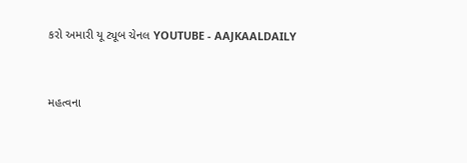કરો અમારી યૂ ટ્યૂબ ચેનલ YOUTUBE - AAJKAALDAILY


મહત્વના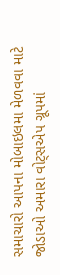સમાચારો આપના મોબાઇલમા મેળવવા માટે જોડાઓ અમારા વોટ્સએપ ગ્રૂપમાં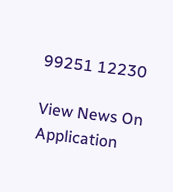99251 12230

View News On Application